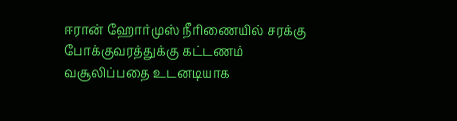ஈரான் ஹோர்முஸ் நீரிணையில் சரக்கு போக்குவரத்துக்கு கட்டணம் வசூலிப்பதை உடனடியாக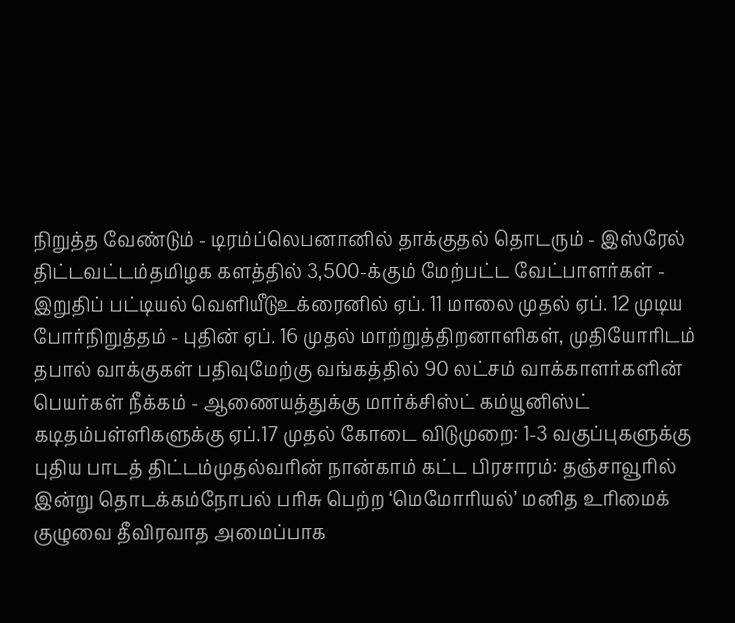நிறுத்த வேண்டும் - டிரம்ப்லெபனானில் தாக்குதல் தொடரும் - இஸ்ரேல் திட்டவட்டம்தமிழக களத்தில் 3,500-க்கும் மேற்பட்ட வேட்பாளர்கள் - இறுதிப் பட்டியல் வெளியீடுஉக்ரைனில் ஏப். 11 மாலை முதல் ஏப். 12 முடிய போர்நிறுத்தம் - புதின் ஏப். 16 முதல் மாற்றுத்திறனாளிகள், முதியோரிடம் தபால் வாக்குகள் பதிவுமேற்கு வங்கத்தில் 90 லட்சம் வாக்காளர்களின் பெயர்கள் நீக்கம் - ஆணையத்துக்கு மார்க்சிஸ்ட் கம்யூனிஸ்ட் கடிதம்பள்ளிகளுக்கு ஏப்.17 முதல் கோடை விடுமுறை: 1-3 வகுப்புகளுக்கு புதிய பாடத் திட்டம்முதல்வரின் நான்காம் கட்ட பிரசாரம்: தஞ்சாவூரில் இன்று தொடக்கம்நோபல் பரிசு பெற்ற ‘மெமோரியல்’ மனித உரிமைக் குழுவை தீவிரவாத அமைப்பாக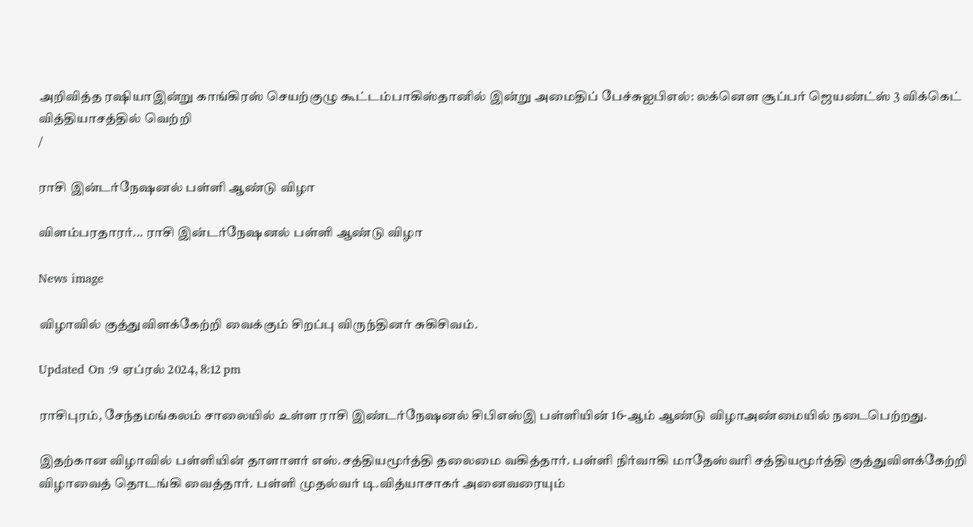அறிவித்த ரஷியாஇன்று காங்கிரஸ் செயற்குழு கூட்டம்பாகிஸ்தானில் இன்று அமைதிப் பேச்சுஐபிஎல்: லக்னௌ சூப்பர் ஜெயண்ட்ஸ் 3 விக்கெட் வித்தியாசத்தில் வெற்றி
/

ராசி இன்டர்நேஷனல் பள்ளி ஆண்டு விழா

விளம்பரதாரர்... ராசி இன்டர்நேஷனல் பள்ளி ஆண்டு விழா

News image

விழாவில் குத்துவிளக்கேற்றி வைக்கும் சிறப்பு விருந்தினர் சுகிசிவம்.

Updated On :9 ஏப்ரல் 2024, 8:12 pm

ராசிபுரம், சேந்தமங்கலம் சாலையில் உள்ள ராசி இண்டர்நேஷனல் சிபிஎஸ்இ பள்ளியின் 16-ஆம் ஆண்டு விழாஅண்மையில் நடைபெற்றது.

இதற்கான விழாவில் பள்ளியின் தாளாளர் எஸ்.சத்தியமூர்த்தி தலைமை வகித்தார். பள்ளி நிர்வாகி மாதேஸ்வரி சத்தியமூர்த்தி குத்துவிளக்கேற்றி விழாவைத் தொடங்கி வைத்தார். பள்ளி முதல்வர் டி.வித்யாசாகர் அனைவரையும்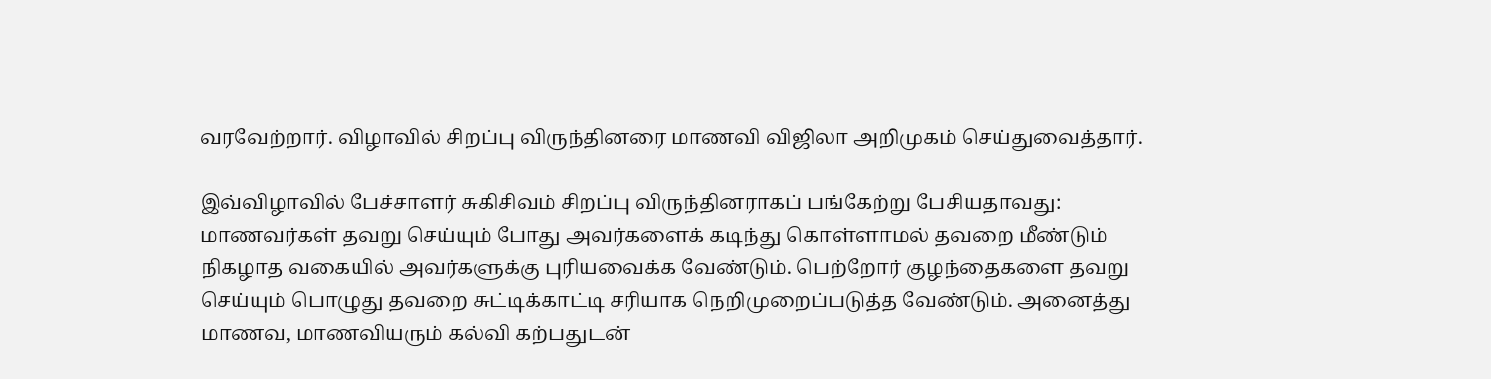வரவேற்றார். விழாவில் சிறப்பு விருந்தினரை மாணவி விஜிலா அறிமுகம் செய்துவைத்தார்.

இவ்விழாவில் பேச்சாளர் சுகிசிவம் சிறப்பு விருந்தினராகப் பங்கேற்று பேசியதாவது: மாணவர்கள் தவறு செய்யும் போது அவர்களைக் கடிந்து கொள்ளாமல் தவறை மீண்டும் நிகழாத வகையில் அவர்களுக்கு புரியவைக்க வேண்டும். பெற்றோர் குழந்தைகளை தவறு செய்யும் பொழுது தவறை சுட்டிக்காட்டி சரியாக நெறிமுறைப்படுத்த வேண்டும். அனைத்து மாணவ, மாணவியரும் கல்வி கற்பதுடன்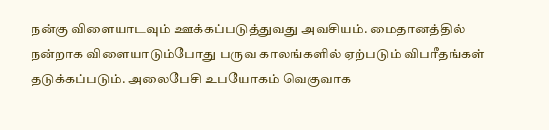நன்கு விளையாடவும் ஊக்கப்படுத்துவது அவசியம். மைதானத்தில் நன்றாக விளையாடும்போது பருவ காலங்களில் ஏற்படும் விபரீதங்கள் தடுக்கப்படும். அலைபேசி உபயோகம் வெகுவாக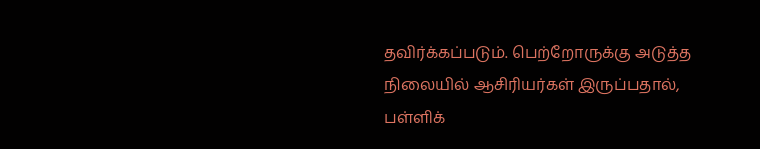தவிர்க்கப்படும். பெற்றோருக்கு அடுத்த நிலையில் ஆசிரியர்கள் இருப்பதால், பள்ளிக்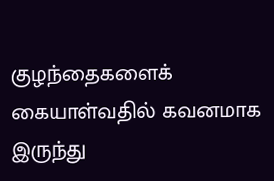குழந்தைகளைக் கையாள்வதில் கவனமாக இருந்து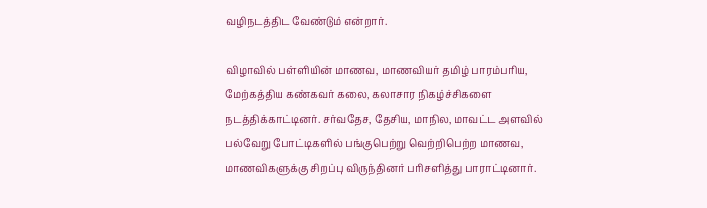வழிநடத்திட வேண்டும் என்றார்.

விழாவில் பள்ளியின் மாணவ, மாணவியர் தமிழ் பாரம்பரிய, மேற்கத்திய கண்கவர் கலை, கலாசார நிகழ்ச்சிகளை நடத்திக்காட்டினர். சர்வதேச, தேசிய, மாநில, மாவட்ட அளவில் பல்வேறு போட்டிகளில் பங்குபெற்று வெற்றிபெற்ற மாணவ, மாணவிகளுக்கு சிறப்பு விருந்தினர் பரிசளித்து பாராட்டினார்.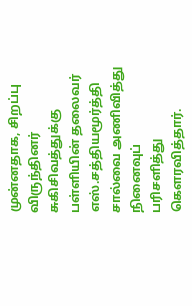முன்னதாக, சிறப்பு விருந்தினர் சுகிசிவத்துக்கு பள்ளியின் தலைவர் எஸ்.சத்தியமூர்த்தி சால்வை அணிவித்து நினைவுப் பரிசளித்து கெளரவித்தார்.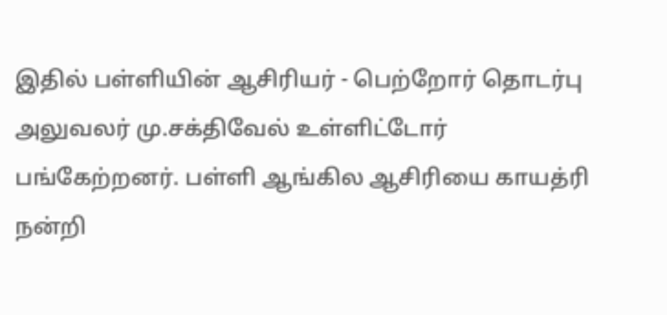இதில் பள்ளியின் ஆசிரியர் - பெற்றோர் தொடர்பு அலுவலர் மு.சக்திவேல் உள்ளிட்டோர் பங்கேற்றனர். பள்ளி ஆங்கில ஆசிரியை காயத்ரி நன்றி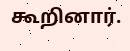கூறினார்.